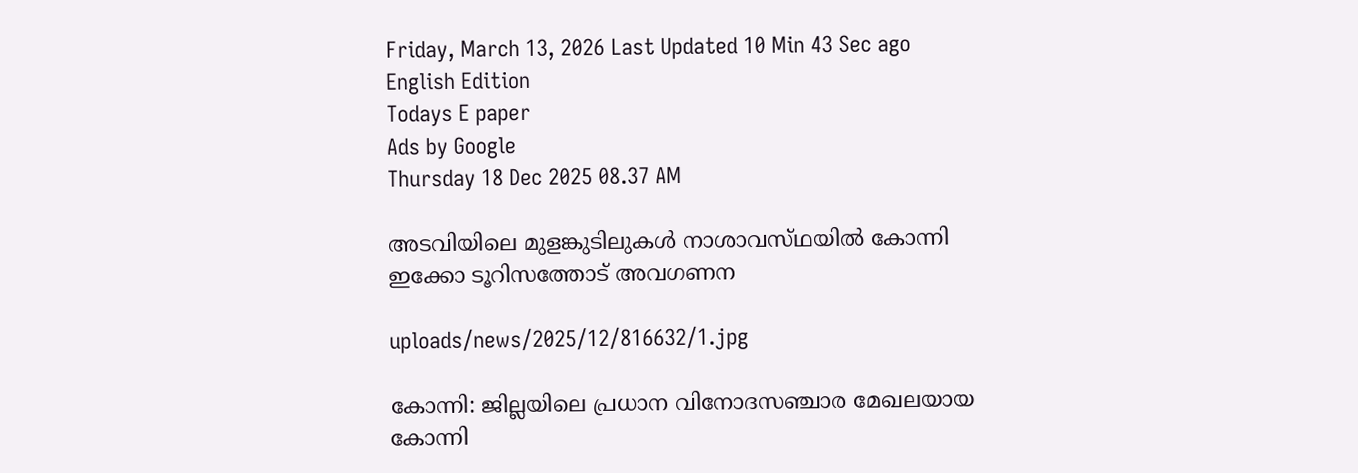Friday, March 13, 2026 Last Updated 10 Min 43 Sec ago English Edition
Todays E paper
Ads by Google
Thursday 18 Dec 2025 08.37 AM

അടവിയിലെ മുളങ്കുടിലുകള്‍ നാശാവസ്‌ഥയില്‍ കോന്നി ഇക്കോ ടൂറിസത്തോട്‌ അവഗണന

uploads/news/2025/12/816632/1.jpg

കോന്നി: ജില്ലയിലെ പ്രധാന വിനോദസഞ്ചാര മേഖലയായ കോന്നി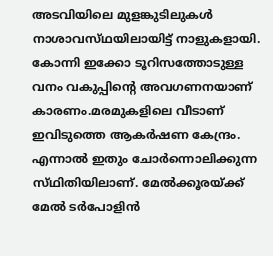അടവിയിലെ മുളങ്കുടിലുകള്‍ നാശാവസ്‌ഥയിലായിട്ട്‌ നാളുകളായി. കോന്നി ഇക്കോ ടൂറിസത്തോടുള്ള വനം വകുപ്പിന്റെ അവഗണനയാണ്‌ കാരണം.മരമുകളിലെ വീടാണ്‌ ഇവിടുത്തെ ആകര്‍ഷണ കേന്ദ്രം. എന്നാല്‍ ഇതും ചോര്‍ന്നൊലിക്കുന്ന സ്‌ഥിതിയിലാണ്‌. മേല്‍ക്കൂരയ്‌ക്ക് മേല്‍ ടര്‍പോളിന്‍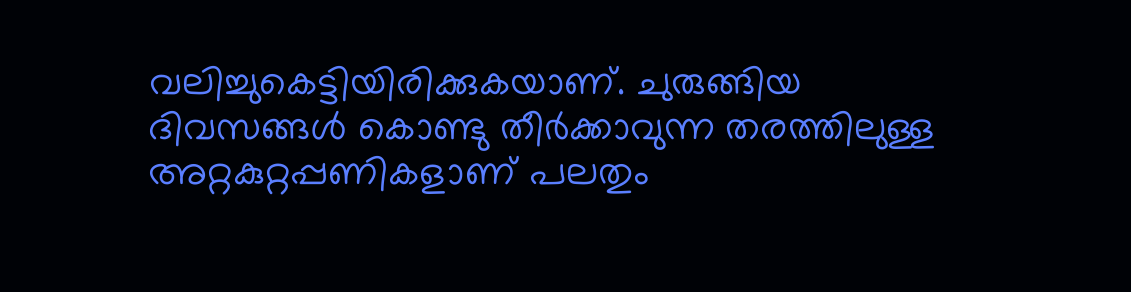വലിച്ചുകെട്ടിയിരിക്കുകയാണ്‌. ചുരുങ്ങിയ ദിവസങ്ങള്‍ കൊണ്ടു തീര്‍ക്കാവുന്ന തരത്തിലുള്ള അറ്റകുറ്റപ്പണികളാണ്‌ പലതും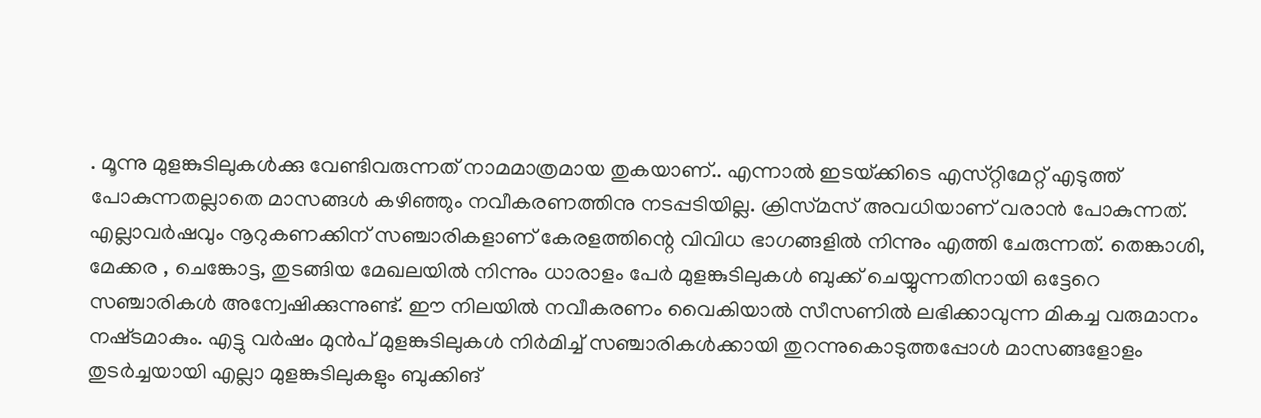. മൂന്നു മുളങ്കുടിലുകള്‍ക്കു വേണ്ടിവരുന്നത്‌ നാമമാത്രമായ തുകയാണ്‌.. എന്നാല്‍ ഇടയ്‌ക്കിടെ എസ്‌റ്റിമേറ്റ്‌ എടുത്ത്‌ പോകുന്നതല്ലാതെ മാസങ്ങള്‍ കഴിഞ്ഞും നവീകരണത്തിനു നടപ്പടിയില്ല. ക്രിസ്‌മസ്‌ അവധിയാണ്‌ വരാന്‍ പോകുന്നത്‌. എല്ലാവര്‍ഷവും നൂറുകണക്കിന്‌ സഞ്ചാരികളാണ്‌ കേരളത്തിന്റെ വിവിധ ഭാഗങ്ങളില്‍ നിന്നും എത്തി ചേരുന്നത്‌. തെങ്കാശി, മേക്കര , ചെങ്കോട്ട, തുടങ്ങിയ മേഖലയില്‍ നിന്നും ധാരാളം പേര്‍ മുളങ്കുടിലുകള്‍ ബുക്ക്‌ ചെയ്യുന്നതിനായി ഒട്ടേറെ സഞ്ചാരികള്‍ അന്വേഷിക്കുന്നുണ്ട്‌. ഈ നിലയില്‍ നവീകരണം വൈകിയാല്‍ സീസണില്‍ ലഭിക്കാവുന്ന മികച്ച വരുമാനം നഷ്‌ടമാകും. എട്ടു വര്‍ഷം മുന്‍പ്‌ മുളങ്കുടിലുകള്‍ നിര്‍മിച്ച്‌ സഞ്ചാരികള്‍ക്കായി തുറന്നുകൊടുത്തപ്പോള്‍ മാസങ്ങളോളം തുടര്‍ച്ചയായി എല്ലാ മുളങ്കുടിലുകളും ബുക്കിങ്‌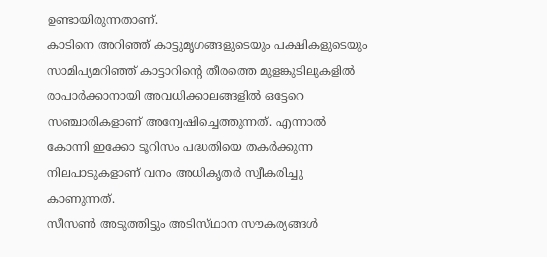ഉണ്ടായിരുന്നതാണ്‌.
കാടിനെ അറിഞ്ഞ്‌ കാട്ടുമൃഗങ്ങളുടെയും പക്ഷികളുടെയും സാമിപ്യമറിഞ്ഞ്‌ കാട്ടാറിന്റെ തീരത്തെ മുളങ്കുടിലുകളില്‍ രാപാര്‍ക്കാനായി അവധിക്കാലങ്ങളില്‍ ഒട്ടേറെ സഞ്ചാരികളാണ്‌ അന്വേഷിച്ചെത്തുന്നത്‌. എന്നാല്‍ കോന്നി ഇക്കോ ടൂറിസം പദ്ധതിയെ തകര്‍ക്കുന്ന നിലപാടുകളാണ്‌ വനം അധികൃതര്‍ സ്വീകരിച്ചു കാണുന്നത്‌.
സീസണ്‍ അടുത്തിട്ടും അടിസ്‌ഥാന സൗകര്യങ്ങള്‍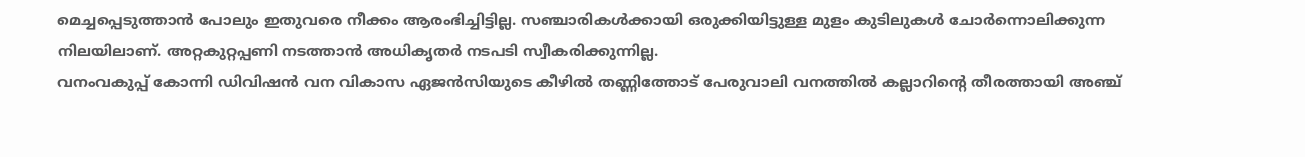മെച്ചപ്പെടുത്താന്‍ പോലും ഇതുവരെ നീക്കം ആരംഭിച്ചിട്ടില്ല. സഞ്ചാരികള്‍ക്കായി ഒരുക്കിയിട്ടുള്ള മുളം കുടിലുകള്‍ ചോര്‍ന്നൊലിക്കുന്ന നിലയിലാണ്‌. അറ്റകുറ്റപ്പണി നടത്താന്‍ അധികൃതര്‍ നടപടി സ്വീകരിക്കുന്നില്ല.
വനംവകുപ്പ്‌ കോന്നി ഡിവിഷന്‍ വന വികാസ ഏജന്‍സിയുടെ കീഴില്‍ തണ്ണിത്തോട്‌ പേരുവാലി വനത്തില്‍ കല്ലാറിന്റെ തീരത്തായി അഞ്ച്‌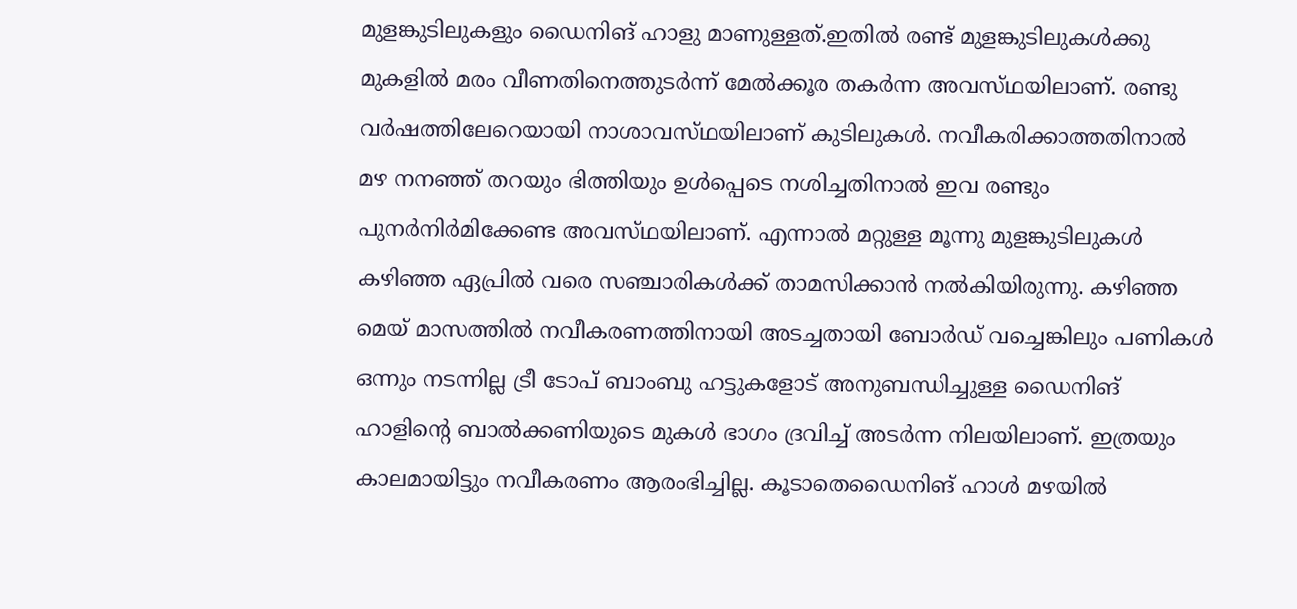മുളങ്കുടിലുകളും ഡൈനിങ്‌ ഹാളു മാണുള്ളത്‌.ഇതില്‍ രണ്ട്‌ മുളങ്കുടിലുകള്‍ക്കു മുകളില്‍ മരം വീണതിനെത്തുടര്‍ന്ന്‌ മേല്‍ക്കൂര തകര്‍ന്ന അവസ്‌ഥയിലാണ്‌. രണ്ടു വര്‍ഷത്തിലേറെയായി നാശാവസ്‌ഥയിലാണ്‌ കുടിലുകള്‍. നവീകരിക്കാത്തതിനാല്‍ മഴ നനഞ്ഞ്‌ തറയും ഭിത്തിയും ഉള്‍പ്പെടെ നശിച്ചതിനാല്‍ ഇവ രണ്ടും പുനര്‍നിര്‍മിക്കേണ്ട അവസ്‌ഥയിലാണ്‌. എന്നാല്‍ മറ്റുള്ള മൂന്നു മുളങ്കുടിലുകള്‍ കഴിഞ്ഞ ഏപ്രില്‍ വരെ സഞ്ചാരികള്‍ക്ക്‌ താമസിക്കാന്‍ നല്‍കിയിരുന്നു. കഴിഞ്ഞ മെയ്‌ മാസത്തില്‍ നവീകരണത്തിനായി അടച്ചതായി ബോര്‍ഡ്‌ വച്ചെങ്കിലും പണികള്‍ ഒന്നും നടന്നില്ല ട്രീ ടോപ്‌ ബാംബു ഹട്ടുകളോട്‌ അനുബന്ധിച്ചുള്ള ഡൈനിങ്‌ ഹാളിന്റെ ബാല്‍ക്കണിയുടെ മുകള്‍ ഭാഗം ദ്രവിച്ച്‌ അടര്‍ന്ന നിലയിലാണ്‌. ഇത്രയും കാലമായിട്ടും നവീകരണം ആരംഭിച്ചില്ല. കൂടാതെഡൈനിങ്‌ ഹാള്‍ മഴയില്‍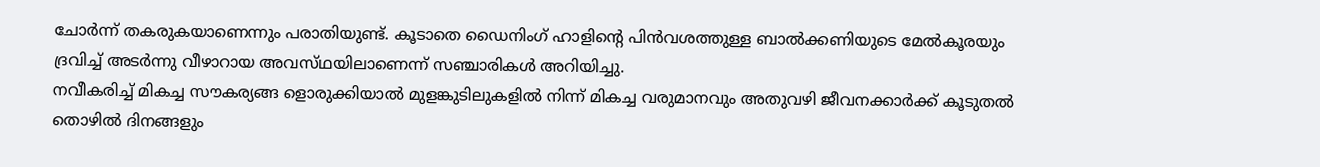ചോര്‍ന്ന്‌ തകരുകയാണെന്നും പരാതിയുണ്ട്‌. കൂടാതെ ഡൈനിംഗ്‌ ഹാളിന്റെ പിന്‍വശത്തുള്ള ബാല്‍ക്കണിയുടെ മേല്‍കൂരയും ദ്രവിച്ച്‌ അടര്‍ന്നു വീഴാറായ അവസ്‌ഥയിലാണെന്ന്‌ സഞ്ചാരികള്‍ അറിയിച്ചു.
നവീകരിച്ച്‌ മികച്ച സൗകര്യങ്ങ ളൊരുക്കിയാല്‍ മുളങ്കുടിലുകളില്‍ നിന്ന്‌ മികച്ച വരുമാനവും അതുവഴി ജീവനക്കാര്‍ക്ക്‌ കൂടുതല്‍ തൊഴില്‍ ദിനങ്ങളും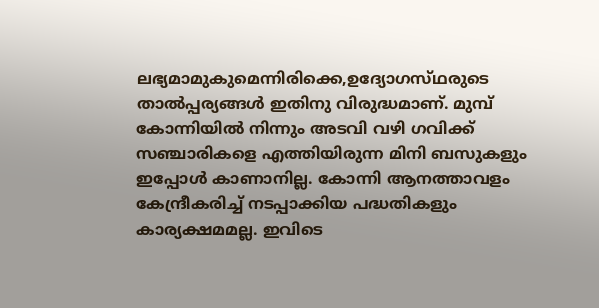ലഭ്യമാമുകുമെന്നിരിക്കെ,ഉദ്യോഗസ്‌ഥരുടെ താല്‍പ്പര്യങ്ങള്‍ ഇതിനു വിരുദ്ധമാണ്‌. മുമ്പ്‌ കോന്നിയില്‍ നിന്നും അടവി വഴി ഗവിക്ക്‌ സഞ്ചാരികളെ എത്തിയിരുന്ന മിനി ബസുകളും ഇപ്പോള്‍ കാണാനില്ല. കോന്നി ആനത്താവളം കേന്ദ്രീകരിച്ച്‌ നടപ്പാക്കിയ പദ്ധതികളും കാര്യക്ഷമമല്ല. ഇവിടെ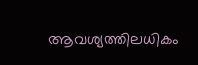ആവശ്യത്തിലധികം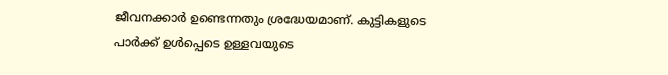ജീവനക്കാര്‍ ഉണ്ടെന്നതും ശ്രദ്ധേയമാണ്‌. കുട്ടികളുടെ പാര്‍ക്ക്‌ ഉള്‍പ്പെടെ ഉള്ളവയുടെ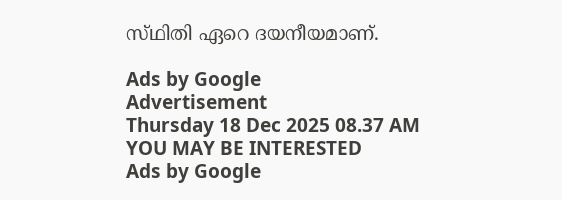സ്‌ഥിതി ഏറെ ദയനീയമാണ്‌.

Ads by Google
Advertisement
Thursday 18 Dec 2025 08.37 AM
YOU MAY BE INTERESTED
Ads by Google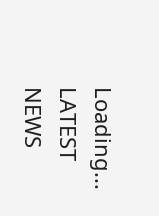Loading...
LATEST NEWS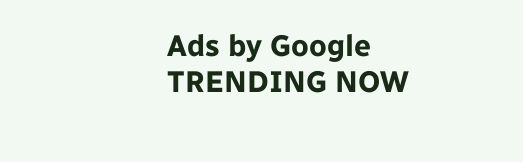Ads by Google
TRENDING NOW